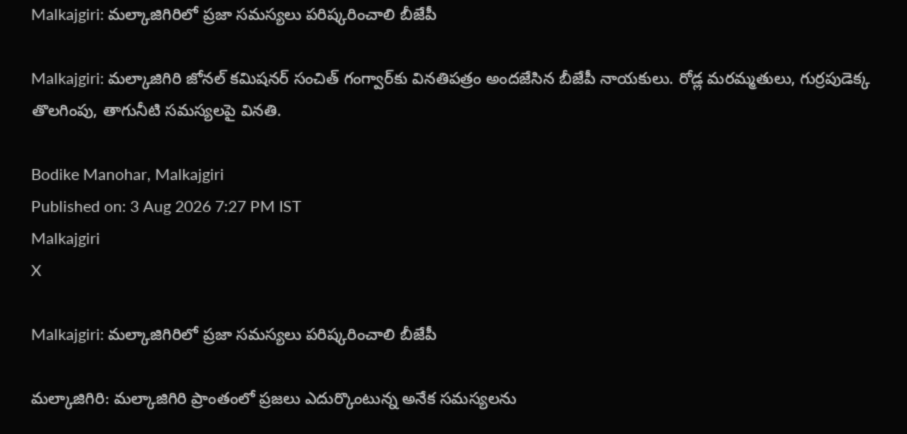Malkajgiri: మల్కాజిగిరిలో ప్రజా సమస్యలు పరిష్కరించాలి బీజేపీ

Malkajgiri: మల్కాజిగిరి జోనల్ కమిషనర్ సంచిత్ గంగ్వార్‌కు వినతిపత్రం అందజేసిన బీజేపీ నాయకులు. రోడ్ల మరమ్మతులు, గుర్రపుడెక్క తొలగింపు, తాగునీటి సమస్యలపై వినతి.

Bodike Manohar, Malkajgiri
Published on: 3 Aug 2026 7:27 PM IST
Malkajgiri
X

Malkajgiri: మల్కాజిగిరిలో ప్రజా సమస్యలు పరిష్కరించాలి బీజేపీ

మల్కాజిగిరి: మల్కాజిగిరి ప్రాంతంలో ప్రజలు ఎదుర్కొంటున్న అనేక సమస్యలను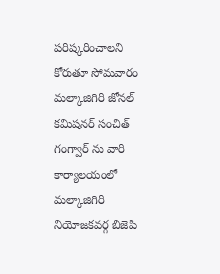పరిష్కరించాలని కోరుతూ సోమవారం మల్కాజిగిరి జోనల్ కమిషనర్ సంచిత్ గంగ్వార్ ను వారి కార్యాలయంలో మల్కాజిగిరి నియోజకవర్గ బిజెపి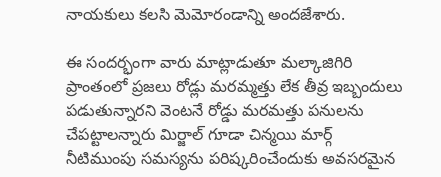నాయకులు కలసి మెమోరండాన్ని అందజేశారు.

ఈ సందర్భంగా వారు మాట్లాడుతూ మల్కాజిగిరి ప్రాంతంలో ప్రజలు రోడ్లు మరమ్మత్తు లేక తీవ్ర ఇబ్బందులు పడుతున్నారని వెంటనే రోడ్డు మరమత్తు పనులను చేపట్టాలన్నారు మిర్జాల్ గూడా చిన్మయి మార్గ్ నీటిముంపు సమస్యను పరిష్కరించేందుకు అవసరమైన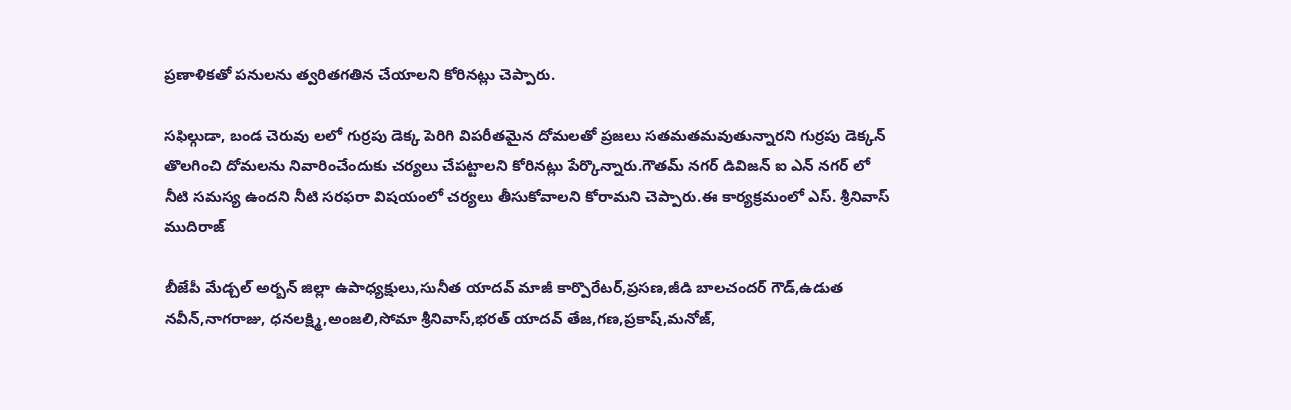ప్రణాళికతో పనులను త్వరితగతిన చేయాలని కోరినట్లు చెప్పారు.

సఫిల్గుడా, బండ చెరువు లలో గుర్రపు డెక్క పెరిగి విపరీతమైన దోమలతో ప్రజలు సతమతమవుతున్నారని గుర్రపు డెక్కన్ తొలగించి దోమలను నివారించేందుకు చర్యలు చేపట్టాలని కోరినట్లు పేర్కొన్నారు.గౌతమ్ నగర్ డివిజన్ ఐ ఎన్ నగర్ లో నీటి సమస్య ఉందని నీటి సరఫరా విషయంలో చర్యలు తీసుకోవాలని కోరామని చెప్పారు.ఈ కార్యక్రమంలో ఎస్. శ్రీనివాస్ ముదిరాజ్

బీజేపీ మేడ్చల్ అర్బన్ జిల్లా ఉపాధ్యక్షులు,సునీత యాదవ్ మాజీ కార్పొరేటర్,ప్రసణ,జీడి బాలచందర్ గౌడ్,ఉడుత నవీన్,నాగరాజు, ధనలక్ష్మి,అంజలి,సోమా శ్రీనివాస్,భరత్ యాదవ్ తేజ,గణ,ప్రకాష్,మనోజ్,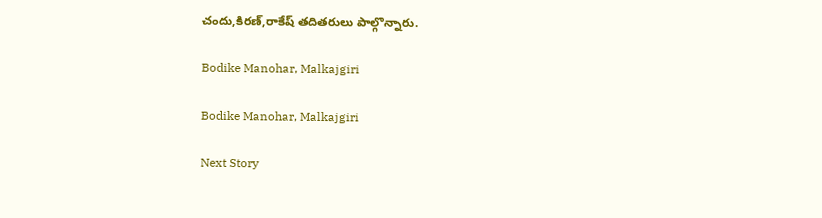చందు,కిరణ్,రాకేష్ తదితరులు పాల్గొన్నారు.

Bodike Manohar, Malkajgiri

Bodike Manohar, Malkajgiri

Next Story